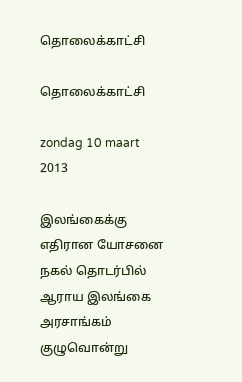தொலைக்காட்சி

தொலைக்காட்சி

zondag 10 maart 2013

இலங்கைக்கு எதிரான யோசனை நகல் தொடர்பில் ஆராய இலங்கை அரசாங்கம் குழுவொன்று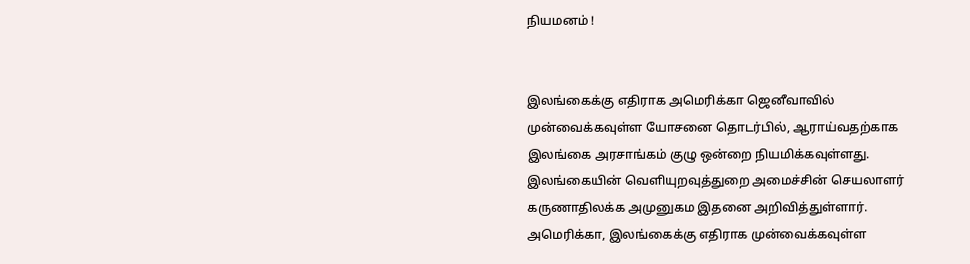நியமனம் !


இலங்கைக்கு எதிராக அமெரிக்கா ஜெனீவாவில் முன்வைக்கவுள்ள யோசனை தொடர்பில், ஆராய்வதற்காக இலங்கை அரசாங்கம் குழு ஒன்றை நியமிக்கவுள்ளது.
இலங்கையின் வெளியுறவுத்துறை அமைச்சின் செயலாளர் கருணாதிலக்க அமுனுகம இதனை அறிவித்துள்ளார்.
அமெரிக்கா, இலங்கைக்கு எதிராக முன்வைக்கவுள்ள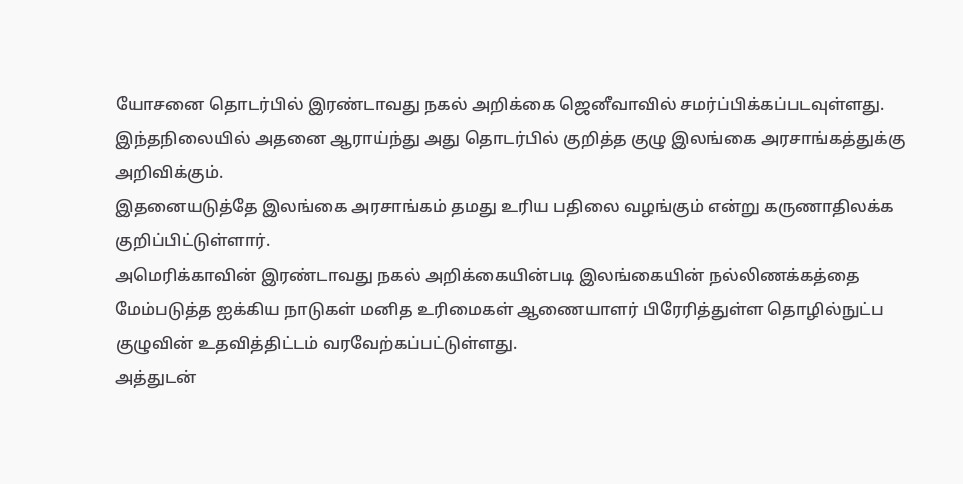யோசனை தொடர்பில் இரண்டாவது நகல் அறிக்கை ஜெனீவாவில் சமர்ப்பிக்கப்படவுள்ளது.
இந்தநிலையில் அதனை ஆராய்ந்து அது தொடர்பில் குறித்த குழு இலங்கை அரசாங்கத்துக்கு அறிவிக்கும்.
இதனையடுத்தே இலங்கை அரசாங்கம் தமது உரிய பதிலை வழங்கும் என்று கருணாதிலக்க குறிப்பிட்டுள்ளார்.
அமெரிக்காவின் இரண்டாவது நகல் அறிக்கையின்படி இலங்கையின் நல்லிணக்கத்தை மேம்படுத்த ஐக்கிய நாடுகள் மனித உரிமைகள் ஆணையாளர் பிரேரித்துள்ள தொழில்நுட்ப குழுவின் உதவித்திட்டம் வரவேற்கப்பட்டுள்ளது.
அத்துடன்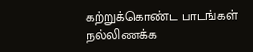கற்றுக்கொண்ட பாடங்கள் நல்லிணக்க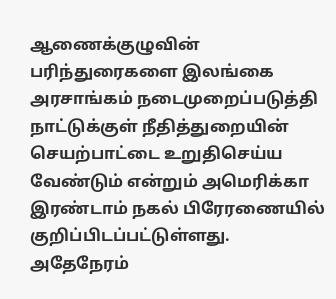ஆணைக்குழுவின் பரிந்துரைகளை இலங்கை அரசாங்கம் நடைமுறைப்படுத்தி நாட்டுக்குள் நீதித்துறையின் செயற்பாட்டை உறுதிசெய்ய வேண்டும் என்றும் அமெரிக்கா இரண்டாம் நகல் பிரேரணையில் குறிப்பிடப்பட்டுள்ளது.
அதேநேரம்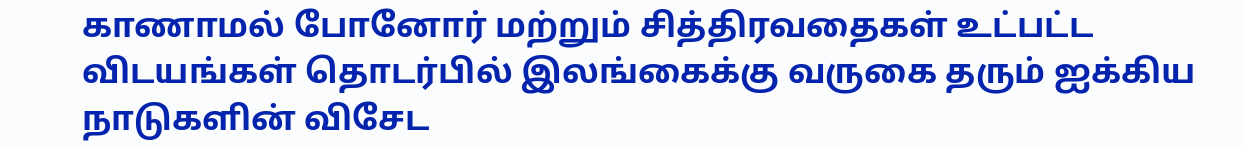காணாமல் போனோர் மற்றும் சித்திரவதைகள் உட்பட்ட விடயங்கள் தொடர்பில் இலங்கைக்கு வருகை தரும் ஐக்கிய நாடுகளின் விசேட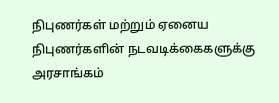நிபுணர்கள் மற்றும் ஏனைய நிபுணர்களின் நடவடிக்கைகளுக்கு அரசாங்கம்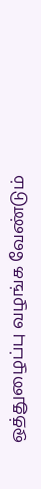ஒத்துழைப்பு வழங்க வேண்டும்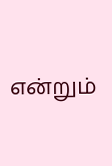என்றும்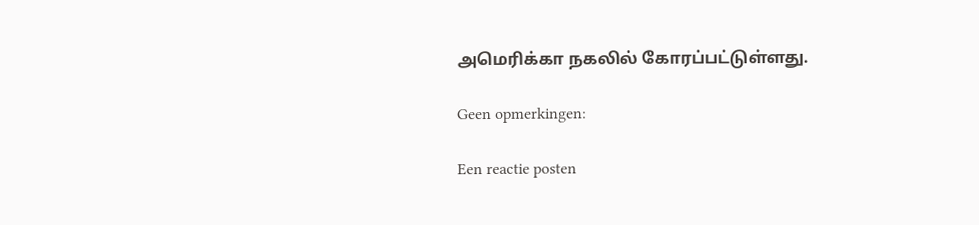அமெரிக்கா நகலில் கோரப்பட்டுள்ளது.

Geen opmerkingen:

Een reactie posten